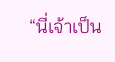“นี่เจ้าเป็น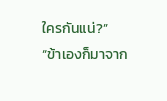ใครกันแน่?”
“ข้าเองก็มาจาก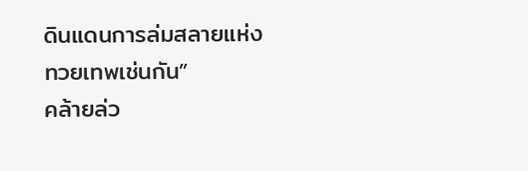ดินแดนการล่มสลายแห่งทวยเทพเช่นกัน”
คล้ายล่ว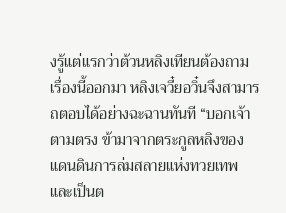งรู้แต่แรกว่าต้วนหลิงเทียนต้องถามเรื่องนี้ออกมา หลิงเจวี๋ยอวิ๋นจึงสามารถตอบได้อย่างฉะฉานทันที “บอกเจ้าตามตรง ข้ามาจากตระกูลหลิงของแดนดินการล่มสลายแห่งทวยเทพ และเป็นต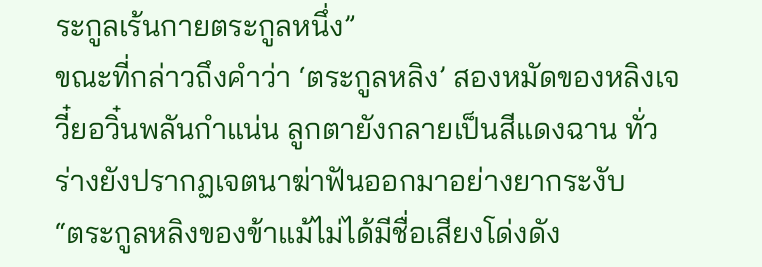ระกูลเร้นกายตระกูลหนึ่ง”
ขณะที่กล่าวถึงคำว่า ‘ตระกูลหลิง’ สองหมัดของหลิงเจวี๋ยอวิ๋นพลันกำแน่น ลูกตายังกลายเป็นสีแดงฉาน ทั่วร่างยังปรากฏเจตนาฆ่าฟันออกมาอย่างยากระงับ
“ตระกูลหลิงของข้าแม้ไม่ได้มีชื่อเสียงโด่งดัง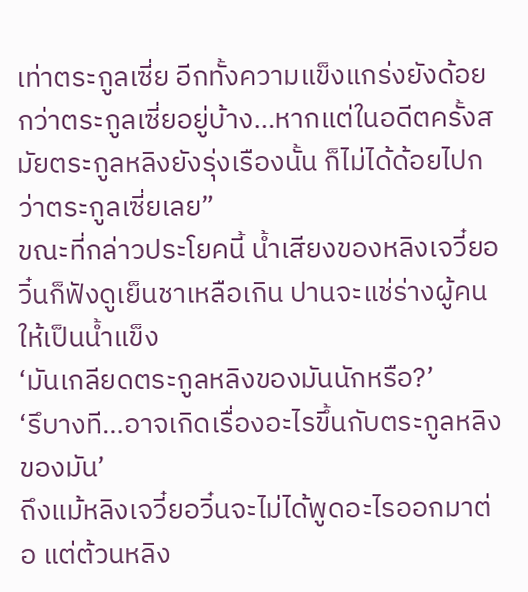เท่าตระกูลเซี่ย อีกทั้งความแข็งแกร่งยังด้อยกว่าตระกูลเซี่ยอยู่บ้าง…หากแต่ในอดีตครั้งสมัยตระกูลหลิงยังรุ่งเรืองนั้น ก็ไม่ได้ด้อยไปกว่าตระกูลเซี่ยเลย”
ขณะที่กล่าวประโยคนี้ น้ำเสียงของหลิงเจวี๋ยอวิ๋นก็ฟังดูเย็นชาเหลือเกิน ปานจะแช่ร่างผู้คนให้เป็นน้ำแข็ง
‘มันเกลียดตระกูลหลิงของมันนักหรือ?’
‘รึบางที…อาจเกิดเรื่องอะไรขึ้นกับตระกูลหลิงของมัน’
ถึงแม้หลิงเจวี๋ยอวิ๋นจะไม่ได้พูดอะไรออกมาต่อ แต่ต้วนหลิง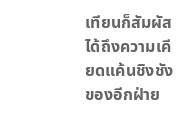เทียนก็สัมผัสได้ถึงความเคียดแค้นชิงชังของอีกฝ่าย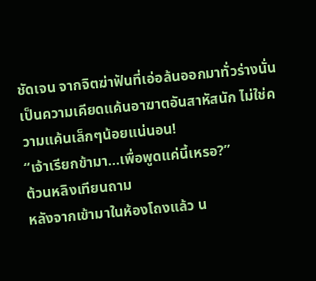ชัดเจน จากจิตฆ่าฟันที่เอ่อล้นออกมาทั่วร่างนั่น
เป็นความเคียดแค้นอาฆาตอันสาหัสนัก ไม่ใช่ความแค้นเล็กๆน้อยแน่นอน!
“เจ้าเรียกข้ามา…เพื่อพูดแค่นี้เหรอ?”
ต้วนหลิงเทียนถาม
หลังจากเข้ามาในห้องโถงแล้ว น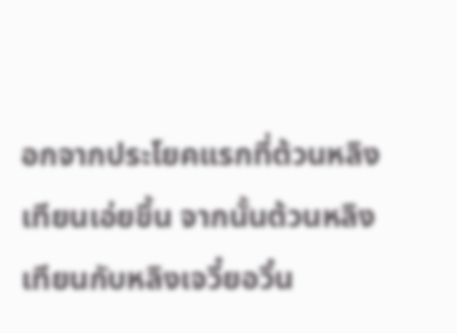อกจากประโยคแรกที่ต้วนหลิงเทียนเอ่ยขึ้น จากนั้นต้วนหลิงเทียนกับหลิงเจวี๋ยอวิ๋น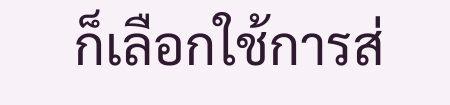ก็เลือกใช้การส่